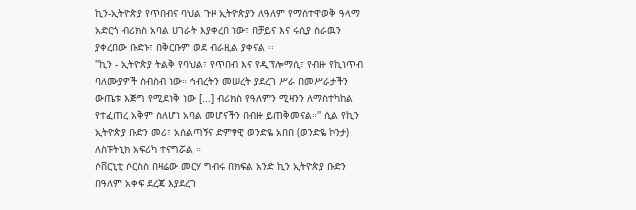ኪን-ኢትዮጵያ የጥበብና ባህል ጉዞ ኢትዮጵያን ለዓለም የማስተዋወቅ ዓላማ አድርጎ ብሪክስ አባል ሀገራት እያቀረበ ነው፣ በቻይና እና ሩሲያ ስራዉን ያቀረበው ቡድኑ፣ በቅርቡም ወደ ብራዚል ያቀናል ፡፡
''ኪን - ኢትዮጵያ ትልቅ የባህል፣ የጥበብ እና የዲፕሎማሲ፣ የብዙ የኪነጥብ ባለሙያዎች ስብስብ ነው። ኅብረትን መሠረት ያደረገ ሥራ በመሥራታችን ውጤቱ እጅግ የሚደነቅ ነው [...] ብሪክስ የዓለምን ሚዛንን ለማስተካከል የተፈጠረ አቅም ስለሆነ አባል መሆናችን በብዙ ይጠቅመናል።'' ሲል የኪን ኢትዮጵያ ቡድን መሪ፣ አሰልጣኝና ድምፃዊ ወንድዬ አበበ (ወንድዬ ኮንታ) ለስፑትኒክ አፍሪካ ተናግሯል ።
ሶቨርኒቲ ሶርስስ በዛሬው መርሃ ግብሩ በክፍል አንድ ኪን ኢትዮጵያ ቡድን በዓለም አቀፍ ደረጃ እያደረገ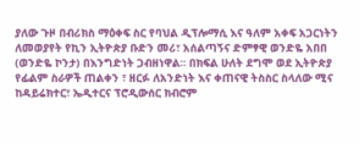ያለው ጉዞ በብሪክስ ማዕቀፍ ስር የባህል ዲፕሎማሲ እና ዓለም አቀፍ አጋርነትን ለመወያየት የኪን ኢትዮጵያ ቡድን መሪ፣ አሰልጣኝና ድምፃዊ ወንድዬ አበበ (ወንድዬ ኮንታ) በእንግድነት ጋብዘነዋል። በክፍል ሁለት ደግሞ ወደ ኢትዮጵያ የፊልም ስራዎች ጠልቀን ፣ ዘርፉ ለአንድነት እና ቀጠናዊ ትስስር ስላለው ሚና ከዳይሬክተር፣ ኤዲተርና ፕሮዲውሰር ክብሮም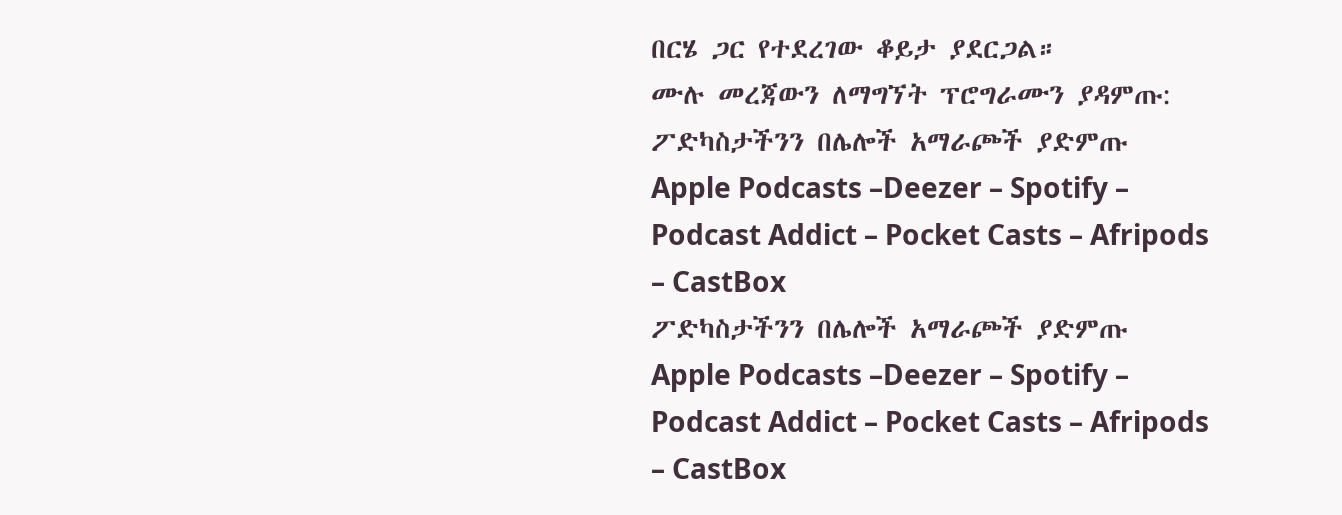በርሄ ጋር የተደረገው ቆይታ ያደርጋል።
ሙሉ መረጃውን ለማግኘት ፕሮግራሙን ያዳምጡ:
ፖድካስታችንን በሌሎች አማራጮች ያድምጡ Apple Podcasts –Deezer – Spotify – Podcast Addict – Pocket Casts – Afripods – CastBox
ፖድካስታችንን በሌሎች አማራጮች ያድምጡ Apple Podcasts –Deezer – Spotify – Podcast Addict – Pocket Casts – Afripods – CastBox